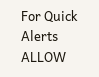For Quick Alerts
ALLOW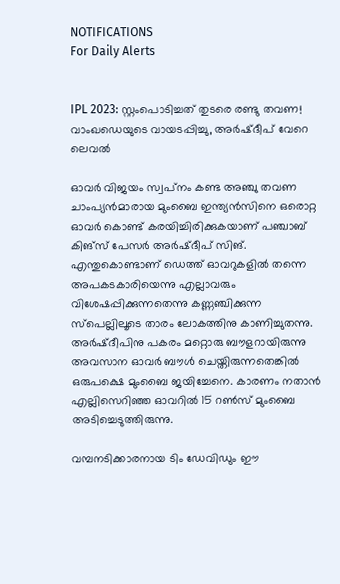NOTIFICATIONS
For Daily Alerts


IPL 2023: സ്റ്റംപൊടിച്ചത് തുടരെ രണ്ടു തവണ! വാംഖഡെയുടെ വായടപ്പിച്ചു, അര്‍ഷ്ദീപ് വേറെ ലെവല്‍

ഓവര്‍ വിജയം സ്വപ്‌നം കണ്ട അഞ്ചു തവണ ചാംപ്യന്‍മാരായ മുംബൈ ഇന്ത്യന്‍സിനെ ഒരൊറ്റ ഓവര്‍ കൊണ്ട് കരയിച്ചിരിക്കുകയാണ് പഞ്ചാബ് കിങ്‌സ് പേസര്‍ അര്‍ഷ്ദീപ് സിങ്. എന്തുകൊണ്ടാണ് ഡെത്ത് ഓവറുകളില്‍ തന്നെ അപകടകാരിയെന്നു എല്ലാവരും വിശേഷപ്പിക്കുന്നതെന്നു കണ്ണഞ്ചിക്കുന്ന സ്‌പെല്ലിലൂടെ താരം ലോകത്തിനു കാണിച്ചുതന്നു. അര്‍ഷ്ദീപിനു പകരം മറ്റൊരു ബൗളറായിരുന്നു അവസാന ഓവര്‍ ബൗള്‍ ചെയ്തിരുന്നതെങ്കില്‍ ഒരുപക്ഷെ മുംബൈ ജയിച്ചേനെ. കാരണം നതാന്‍ എല്ലിസെറിഞ്ഞ ഓവറില്‍ 15 റണ്‍സ് മുംബൈ അടിച്ചെടുത്തിരുന്നു.

വമ്പനടിക്കാരനായ ടിം ഡേവിഡും ഈ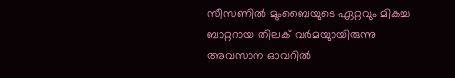സീസണില്‍ മുംബൈയുടെ ഏറ്റവും മികച്ച ബാറ്ററായ തിലക് വര്‍മയുായിരുന്നു അവസാന ഓവറില്‍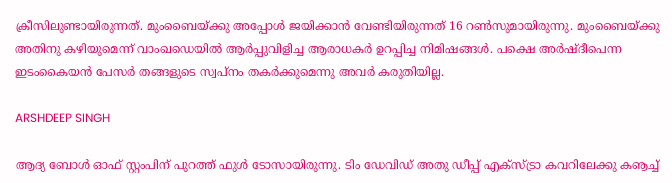ക്രീസിലുണ്ടായിരുന്നത്. മുംബൈയ്ക്കു അപ്പോള്‍ ജയിക്കാന്‍ വേണ്ടിയിരുന്നത് 16 റണ്‍സുമായിരുന്നു. മുംബൈയ്ക്കു അതിനു കഴിയുമെന്ന് വാംഖഡെയില്‍ ആര്‍പ്പുവിളിച്ച ആരാധകര്‍ ഉറപ്പിച്ച നിമിഷങ്ങള്‍. പക്ഷെ അര്‍ഷ്ദീപെന്ന ഇടംകൈയന്‍ പേസര്‍ തങ്ങളുടെ സ്വപ്‌നം തകര്‍ക്കുമെന്നു അവര്‍ കരുതിയില്ല.

ARSHDEEP SINGH

ആദ്യ ബോള്‍ ഓഫ് സ്റ്റംപിന് പുറത്ത് ഫുള്‍ ടോസായിരുന്നു. ടിം ഡേവിഡ് അതു ഡീപ്പ് എക്‌സ്ട്രാ കവറിലേക്കു കൡച്ച്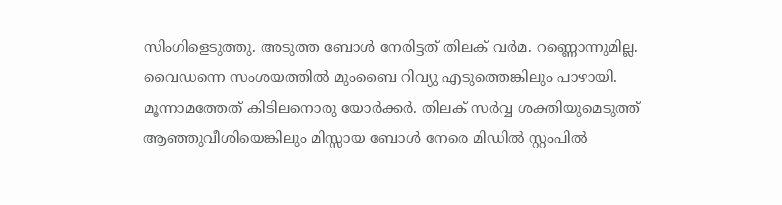സിംഗിളെടുത്തു. അടുത്ത ബോള്‍ നേരിട്ടത് തിലക് വര്‍മ. റണ്ണൊന്നുമില്ല. വൈഡന്നെ സംശയത്തില്‍ മുംബൈ റിവ്യു എടുത്തെങ്കിലും പാഴായി. മൂന്നാമത്തേത് കിടിലനൊരു യോര്‍ക്കര്‍. തിലക് സര്‍വ്വ ശക്തിയുമെടുത്ത് ആഞ്ഞുവീശിയെങ്കിലും മിസ്സായ ബോള്‍ നേരെ മിഡില്‍ സ്റ്റംപില്‍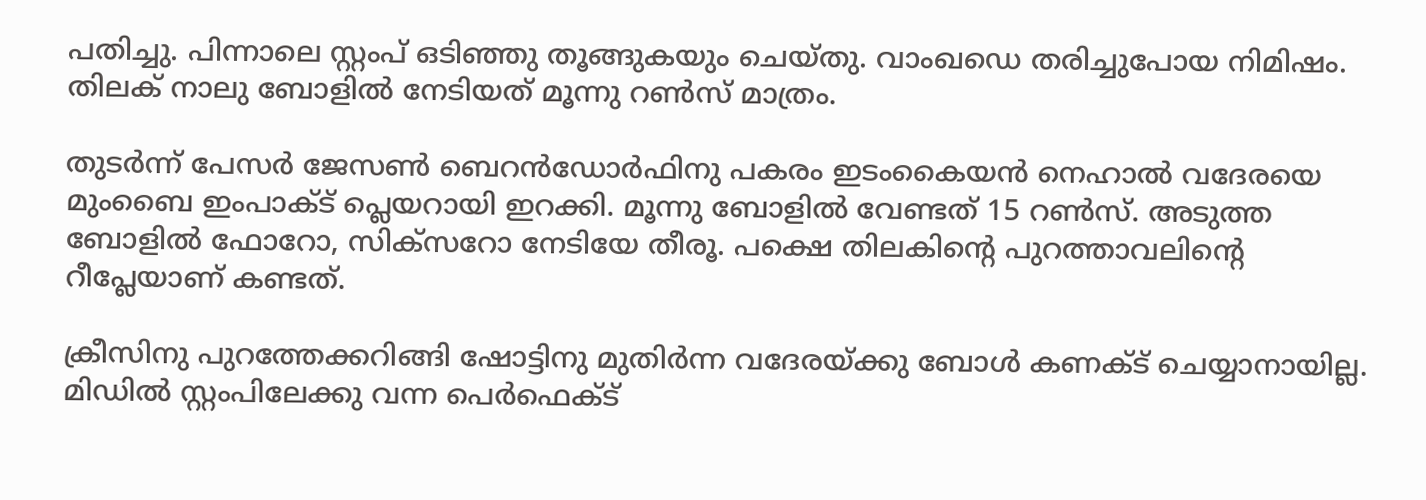പതിച്ചു. പിന്നാലെ സ്റ്റംപ് ഒടിഞ്ഞു തൂങ്ങുകയും ചെയ്തു. വാംഖഡെ തരിച്ചുപോയ നിമിഷം. തിലക് നാലു ബോളില്‍ നേടിയത് മൂന്നു റണ്‍സ് മാത്രം.

തുടര്‍ന്ന് പേസര്‍ ജേസണ്‍ ബെറന്‍ഡോര്‍ഫിനു പകരം ഇടംകൈയന്‍ നെഹാല്‍ വദേരയെ മുംബൈ ഇംപാക്ട് പ്ലെയറായി ഇറക്കി. മൂന്നു ബോളില്‍ വേണ്ടത് 15 റണ്‍സ്. അടുത്ത ബോളില്‍ ഫോറോ, സിക്‌സറോ നേടിയേ തീരൂ. പക്ഷെ തിലകിന്റെ പുറത്താവലിന്റെ റീപ്ലേയാണ് കണ്ടത്.

ക്രീസിനു പുറത്തേക്കറിങ്ങി ഷോട്ടിനു മുതിര്‍ന്ന വദേരയ്ക്കു ബോള്‍ കണക്ട് ചെയ്യാനായില്ല. മിഡില്‍ സ്റ്റംപിലേക്കു വന്ന പെര്‍ഫെക്ട്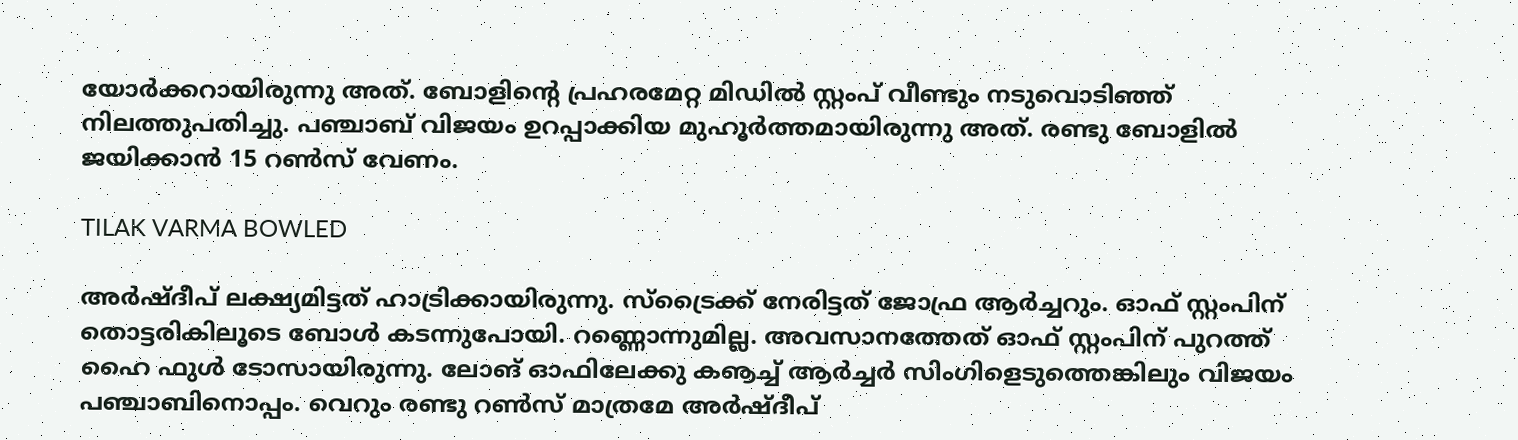യോര്‍ക്കറായിരുന്നു അത്. ബോളിന്റെ പ്രഹരമേറ്റ മിഡില്‍ സ്റ്റംപ് വീണ്ടും നടുവൊടിഞ്ഞ് നിലത്തുപതിച്ചു. പഞ്ചാബ് വിജയം ഉറപ്പാക്കിയ മുഹൂര്‍ത്തമായിരുന്നു അത്. രണ്ടു ബോളില്‍ ജയിക്കാന്‍ 15 റണ്‍സ് വേണം.

TILAK VARMA BOWLED

അര്‍ഷ്ദീപ് ലക്ഷ്യമിട്ടത് ഹാട്രിക്കായിരുന്നു. സ്‌ട്രൈക്ക് നേരിട്ടത് ജോഫ്ര ആര്‍ച്ചറും. ഓഫ് സ്റ്റംപിന് തൊട്ടരികിലൂടെ ബോള്‍ കടന്നുപോയി. റണ്ണൊന്നുമില്ല. അവസാനത്തേത് ഓഫ് സ്റ്റംപിന് പുറത്ത് ഹൈ ഫുള്‍ ടോസായിരുന്നു. ലോങ് ഓഫിലേക്കു കൡച്ച് ആര്‍ച്ചര്‍ സിംഗിളെടുത്തെങ്കിലും വിജയം പഞ്ചാബിനൊപ്പം. വെറും രണ്ടു റണ്‍സ് മാത്രമേ അര്‍ഷ്ദീപ്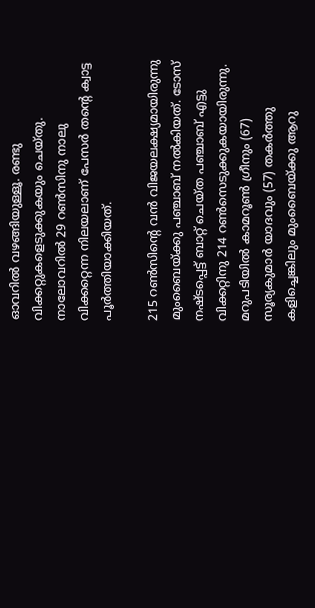ഓവറില്‍ വഴങ്ങിയുള്ളൂ. രണ്ടു വിക്കറ്റുകളെടുക്കുകയും ചെയ്തു. നാലോവറില്‍ 29 റണ്‍സിനു നാലു വിക്കറ്റെന്ന നിലയലാണ് പേസര്‍ തന്റെ ക്വാട്ട പൂര്‍ത്തിയാക്കിയത്.

215 റണ്‍സിന്റെ വന്‍ വിജയലക്ഷ്യമായിരുന്നു മുംബൈയ്ക്കു പഞ്ചാബ് നല്‍കിയത്. ടോസ് നഷ്ടപ്പെട്ട് ബാറ്റ് ചെയ്ത പഞ്ചാബ് എട്ടു വിക്കറ്റിനു 214 റണ്‍സെടുക്കുകയായിരുന്നു. മറുപടിയില്‍ കാമറൂണ്‍ ഗ്രീനും (67) സൂര്യകുമാര്‍ യാദവും (57) തകര്‍ത്തു കളിച്ചെങ്കിലും മുംബൈയ്ക്കു ആറു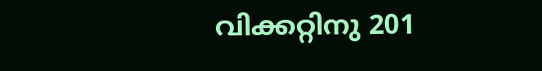വിക്കറ്റിനു 201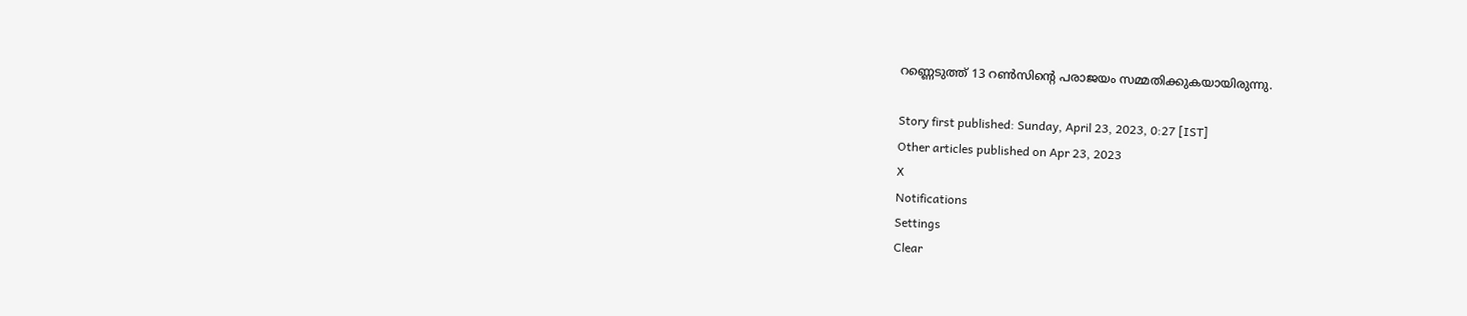റണ്ണെടുത്ത് 13 റണ്‍സിന്റെ പരാജയം സമ്മതിക്കുകയായിരുന്നു.

Story first published: Sunday, April 23, 2023, 0:27 [IST]
Other articles published on Apr 23, 2023
X
Notifications
Settings
Clear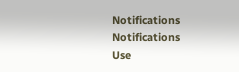Notifications
Notifications
Use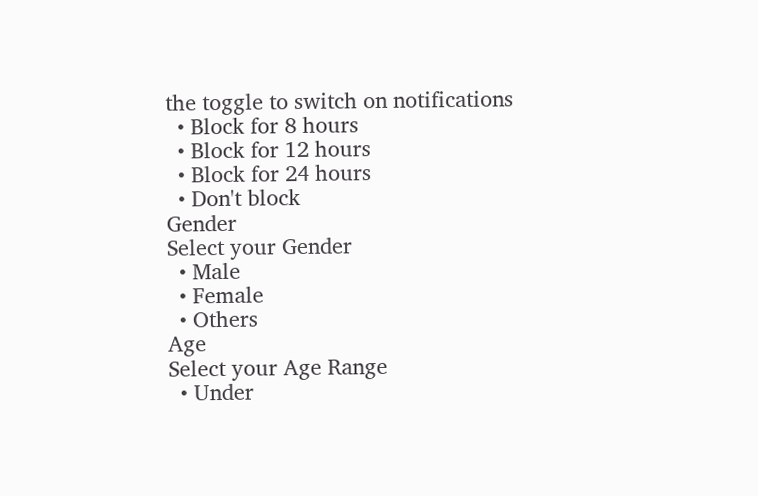the toggle to switch on notifications
  • Block for 8 hours
  • Block for 12 hours
  • Block for 24 hours
  • Don't block
Gender
Select your Gender
  • Male
  • Female
  • Others
Age
Select your Age Range
  • Under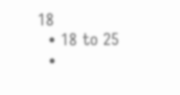18
  • 18 to 25
  •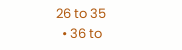26 to 35
  • 36 to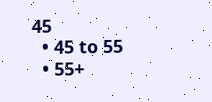45
  • 45 to 55
  • 55+